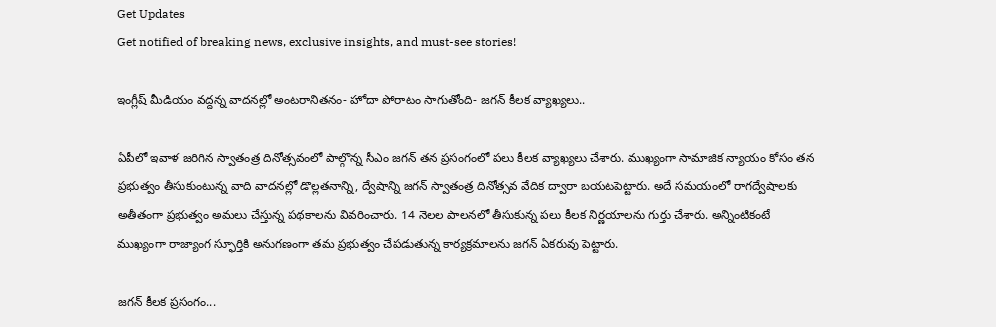Get Updates
Get notified of breaking news, exclusive insights, and must-see stories!

ఇంగ్లీష్‌ మీడియం వద్దన్న వాదనల్లో అంటరానితనం- హోదా పోరాటం సాగుతోంది- జగన్ కీలక వ్యాఖ్యలు..

ఏపీలో ఇవాళ జరిగిన స్వాతంత్ర దినోత్సవంలో పాల్గొన్న సీఎం జగన్ తన ప్రసంగంలో పలు కీలక వ్యాఖ్యలు చేశారు. ముఖ్యంగా సామాజిక న్యాయం కోసం తన ప్రభుత్వం తీసుకుంటున్న వాది వాదనల్లో డొల్లతనాన్ని, ద్వేషాన్ని జగన్ స్వాతంత్ర దినోత్సవ వేదిక ద్వారా బయటపెట్టారు. అదే సమయంలో రాగద్వేషాలకు అతీతంగా ప్రభుత్వం అమలు చేస్తున్న పథకాలను వివరించారు. 14 నెలల పాలనలో తీసుకున్న పలు కీలక నిర్ణయాలను గుర్తు చేశారు. అన్నింటికంటే ముఖ్యంగా రాజ్యాంగ స్ఫూర్తికి అనుగణంగా తమ ప్రభుత్వం చేపడుతున్న కార్యక్రమాలను జగన్ ఏకరువు పెట్టారు.

జగన్ కీలక ప్రసంగం...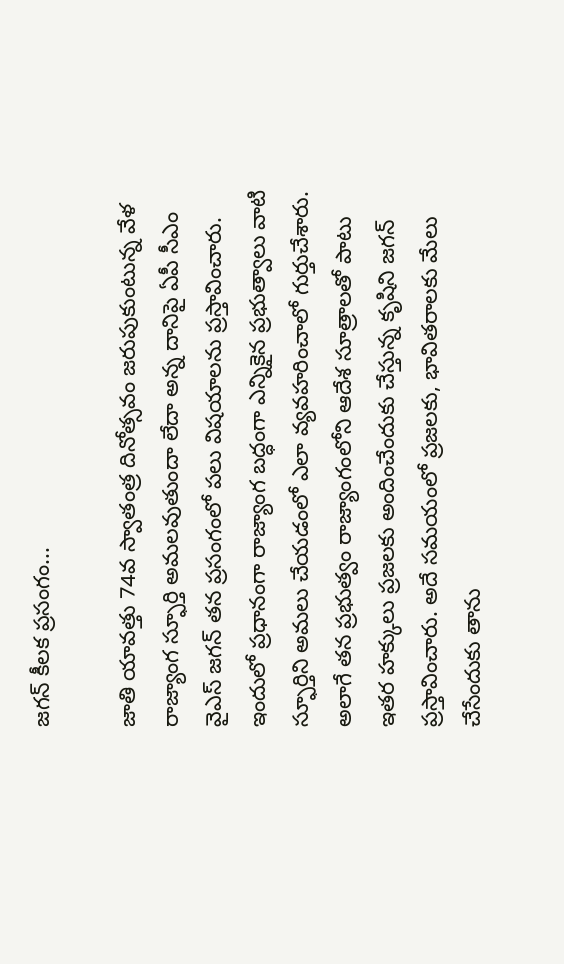జగన్ కీలక ప్రసంగం...

జాతి యావత్తు 74వ స్వాతంత్ర దినోత్సవం జరుపుకుంటున్న వేళ రాజ్యాంగ స్ఫూర్తి అమలవుతుందా లేదా అన్న దానిపై ఏపీ సీఎం వైఎస్‌ జగన్ తన ప్రసంగంలో పలు విషయాలను ప్రస్తావించారు. ఇందులో ప్రధానంగా రాజ్యాంగ బద్ధంగా ఎన్నికైన ప్రభుత్వాలు వాటి స్ఫూర్తిని అమలు చేయడంలో ఎలా వ్యవహరించాలో గుర్తుచేశారు. అలాగే తన ప్రభుత్వం రాజ్యాంగంలోని ఆదేశ సూత్రాలతో పాటు ఇతర హక్కులు ప్రజలకు అందించేందుకు చేస్తున్న కృషిని జగన్ ప్రస్తావించారు. అదే సమయంలో ప్రజలకు, భావితరాలకు మేలు చేసేందుకు తాను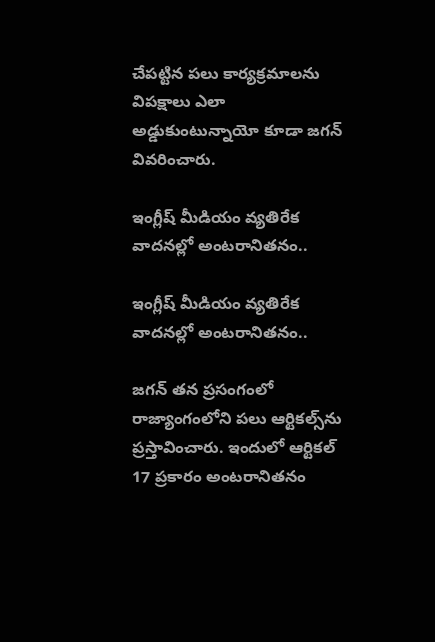చేపట్టిన పలు కార్యక్రమాలను విపక్షాలు ఎలా అడ్డుకుంటున్నాయో కూడా జగన్ వివరించారు.

ఇంగ్లీష్ మీడియం వ్యతిరేక వాదనల్లో అంటరానితనం..

ఇంగ్లీష్ మీడియం వ్యతిరేక వాదనల్లో అంటరానితనం..

జగన్ తన ప్రసంగంలో రాజ్యాంగంలోని పలు ఆర్టికల్స్‌ను ప్రస్తావించారు. ఇందులో ఆర్టికల్ 17 ప్రకారం అంటరానితనం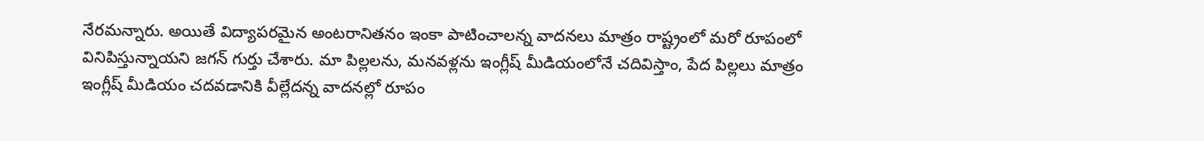నేరమన్నారు. అయితే విద్యాపరమైన అంటరానితనం ఇంకా పాటించాలన్న వాదనలు మాత్రం రాష్ట్రంలో మరో రూపంలో వినిపిస్తున్నాయని జగన్ గుర్తు చేశారు. మా పిల్లలను, మనవళ్లను ఇంగ్లీష్ మీడియంలోనే చదివిస్తాం, పేద పిల్లలు మాత్రం ఇంగ్లీష్ మీడియం చదవడానికి వీల్లేదన్న వాదనల్లో రూపం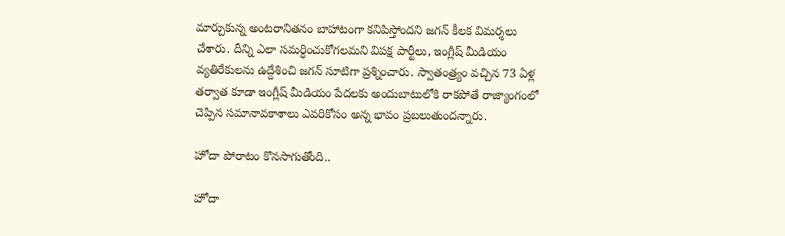మార్చుకున్న అంటరానితనం బాహాటంగా కనిపిస్తోందని జగన్ కీలక విమర్శలు చేశారు. దీన్ని ఎలా సమర్ధించుకోగలమని విపక్ష పార్టీలు, ఇంగ్లీష్ మీడియం వ్యతిరేకులను ఉద్దేశించి జగన్ సూటిగా ప్రశ్నించారు. స్వాతంత్ర్యం వచ్చిన 73 ఏళ్ల తర్వాత కూడా ఇంగ్లీష్ మీడియం పేదలకు అందుబాటులోకి రాకపోతే రాజ్యాంగంలో చెప్పిన సమానావకాశాలు ఎవరికోసం అన్న భావం ప్రబలుతుందన్నారు.

హోదా పోరాటం కొనసాగుతోంది..

హోదా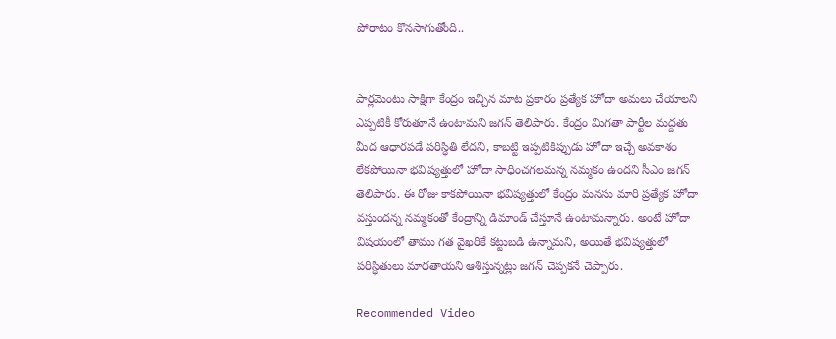పోరాటం కొనసాగుతోంది..


పార్లమెంటు సాక్షిగా కేంద్రం ఇచ్చిన మాట ప్రకారం ప్రత్యేక హోదా అమలు చేయాలని ఎప్పటికీ కోరుతూనే ఉంటామని జగన్ తెలిపారు. కేంద్రం మిగతా పార్టీల మద్దతు మీద ఆధారపడే పరిస్ధితి లేదని, కాబట్టి ఇప్పటికిప్పుడు హోదా ఇచ్చే అవకాశం లేకపోయినా భవిష్యత్తులో హోదా సాధించగలమన్న నమ్మకం ఉందని సీఎం జగన్ తెలిపారు. ఈ రోజు కాకపోయినా భవిష్యత్తులో కేంద్రం మనసు మారి ప్రత్యేక హోదా వస్తుందన్న నమ్మకంతో కేంద్రాన్ని డిమాండ్‌ చేస్తూనే ఉంటామన్నారు. అంటే హోదా విషయంలో తాము గత వైఖరికే కట్టుబడి ఉన్నామని, అయితే భవిష్యత్తులో పరిస్ధితులు మారతాయని ఆశిస్తున్నట్లు జగన్ చెప్పకనే చెప్పారు.

Recommended Video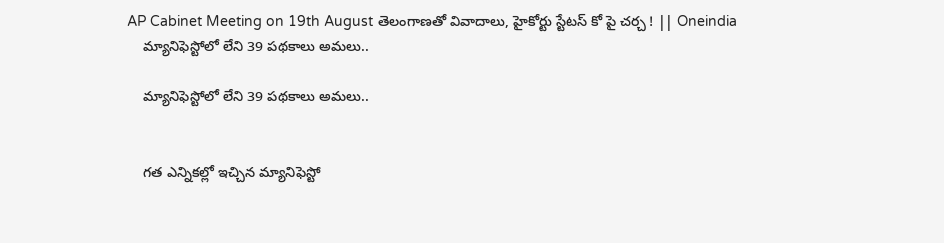AP Cabinet Meeting on 19th August తెలంగాణతో వివాదాలు, హైకోర్టు స్టేటస్ కో పై చర్చ ! || Oneindia
    మ్యానిఫెస్టోలో లేని 39 పథకాలు అమలు..

    మ్యానిఫెస్టోలో లేని 39 పథకాలు అమలు..


    గత ఎన్నికల్లో ఇచ్చిన మ్యానిఫెస్టో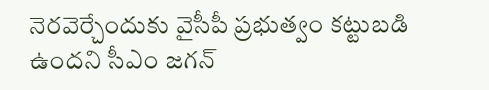నెరవెర్చేందుకు వైసీపీ ప్రభుత్వం కట్టుబడి ఉందని సీఎం జగన్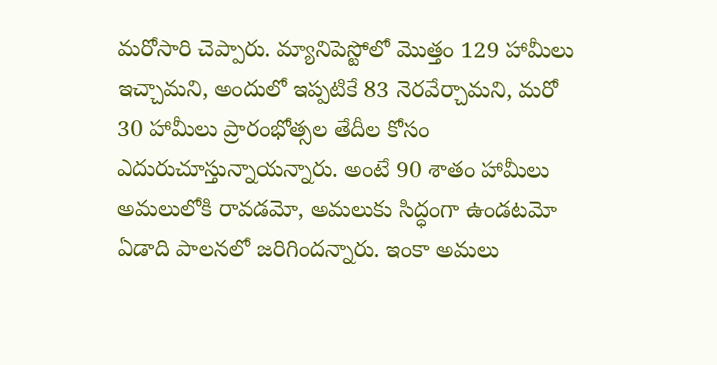మరోసారి చెప్పారు. మ్యానిపెస్టోలో మొత్తం 129 హామీలు ఇచ్చామని, అందులో ఇప్పటికే 83 నెరవేర్చామని, మరో 30 హామీలు ప్రారంభోత్సల తేదీల కోసం ఎదురుచూస్తున్నాయన్నారు. అంటే 90 శాతం హామీలు అమలులోకి రావడమో, అమలుకు సిద్ధంగా ఉండటమో ఏడాది పాలనలో జరిగిందన్నారు. ఇంకా అమలు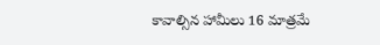కావాల్సిన హామీలు 16 మాత్రమే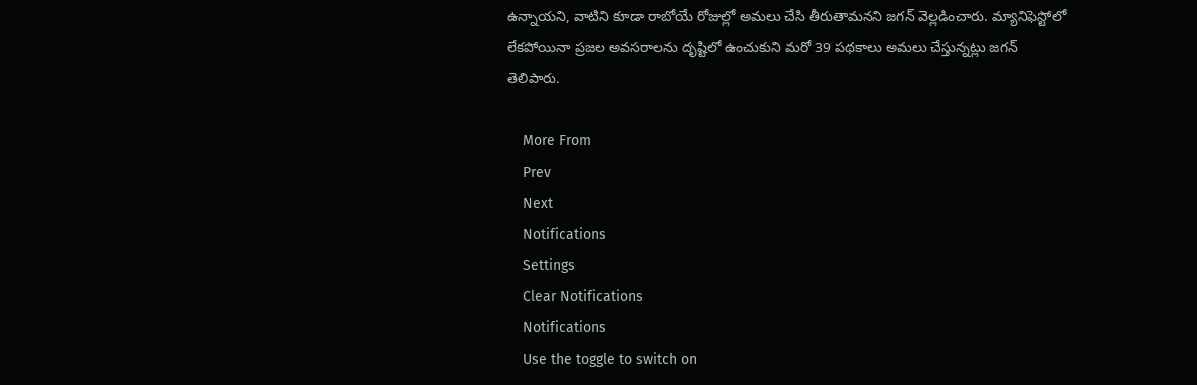ఉన్నాయని, వాటిని కూడా రాబోయే రోజుల్లో అమలు చేసి తీరుతామనని జగన్ వెల్లడించారు. మ్యానిఫెస్టోలో లేకపోయినా ప్రజల అవసరాలను దృష్టిలో ఉంచుకుని మరో 39 పథకాలు అమలు చేస్తున్నట్లు జగన్ తెలిపారు.

    More From
    Prev
    Next
    Notifications
    Settings
    Clear Notifications
    Notifications
    Use the toggle to switch on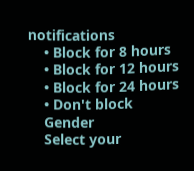notifications
    • Block for 8 hours
    • Block for 12 hours
    • Block for 24 hours
    • Don't block
    Gender
    Select your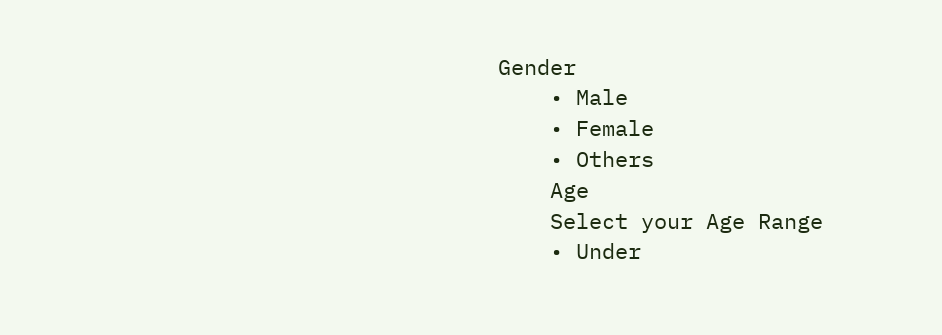Gender
    • Male
    • Female
    • Others
    Age
    Select your Age Range
    • Under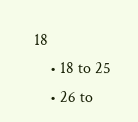18
    • 18 to 25
    • 26 to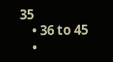35
    • 36 to 45
    •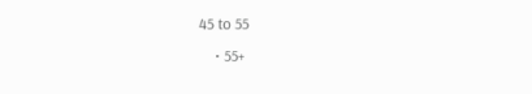45 to 55
    • 55+